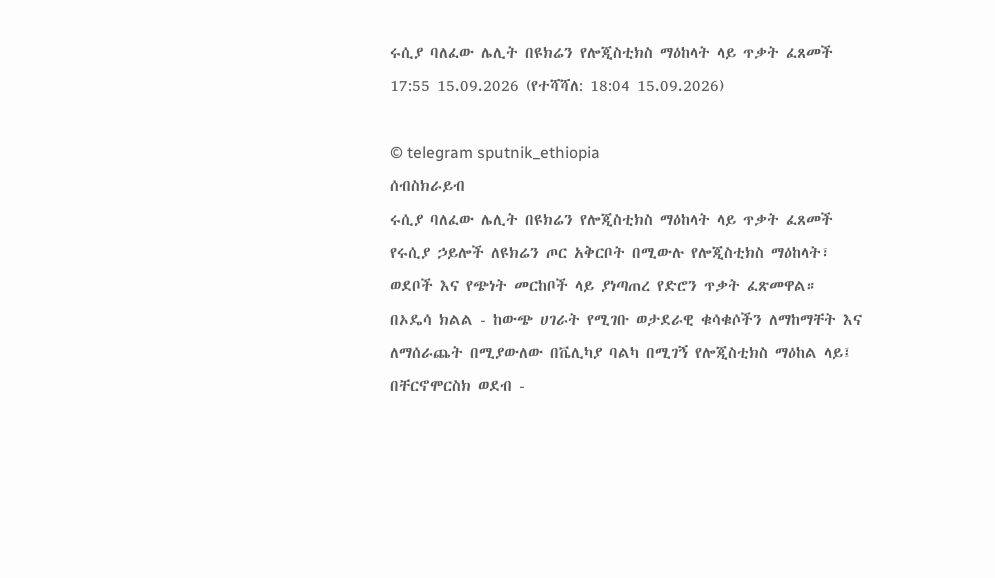ሩሲያ ባለፈው ሌሊት በዩክሬን የሎጂስቲክስ ማዕከላት ላይ ጥቃት ፈጸመች
17:55 15.09.2026 (የተሻሻለ: 18:04 15.09.2026)

© telegram sputnik_ethiopia
ሰብስክራይብ
ሩሲያ ባለፈው ሌሊት በዩክሬን የሎጂስቲክስ ማዕከላት ላይ ጥቃት ፈጸመች
የሩሲያ ኃይሎች ለዩክሬን ጦር አቅርቦት በሚውሉ የሎጂስቲክስ ማዕከላት፣ ወደቦች እና የጭነት መርከቦች ላይ ያነጣጠረ የድሮን ጥቃት ፈጽመዋል።
በኦዴሳ ክልል - ከውጭ ሀገራት የሚገቡ ወታደራዊ ቁሳቁሶችን ለማከማቸት እና ለማሰራጨት በሚያውለው በቬሊካያ ባልካ በሚገኝ የሎጂስቲክስ ማዕከል ላይ፤
በቸርኖሞርስክ ወደብ -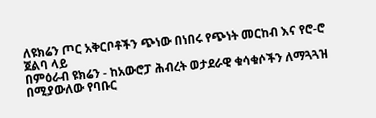ለዩክሬን ጦር አቅርቦቶችን ጭነው በነበሩ የጭነት መርከብ እና የሮ-ሮ ጀልባ ላይ
በምዕራብ ዩክሬን - ከአውሮፓ ሕብረት ወታደራዊ ቁሳቁሶችን ለማጓጓዝ በሚያውለው የባቡር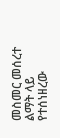መስመር መሰረተ ልማት ላይ የተሰነዘረው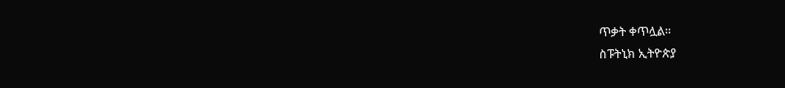ጥቃት ቀጥሏል።
ስፑትኒክ ኢትዮጵያ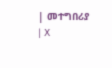| መተግበሪያ | X